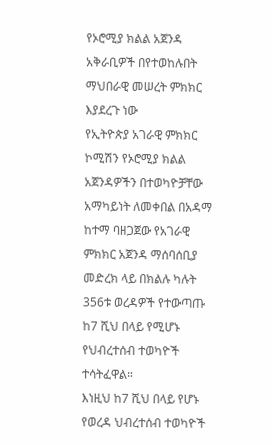የኦሮሚያ ክልል አጀንዳ አቅራቢዎች በየተወከሉበት ማህበራዊ መሠረት ምክክር እያደረጉ ነው
የኢትዮጵያ አገራዊ ምክክር ኮሚሽን የኦሮሚያ ክልል አጀንዳዎችን በተወካዮቻቸው አማካይነት ለመቀበል በአዳማ ከተማ ባዘጋጀው የአገራዊ ምክክር አጀንዳ ማሰባሰቢያ መድረክ ላይ በክልሉ ካሉት 356ቱ ወረዳዎች የተውጣጡ ከ7 ሺህ በላይ የሚሆኑ የህብረተሰብ ተወካዮች ተሳትፈዋል።
እነዚህ ከ7 ሺህ በላይ የሆኑ የወረዳ ህብረተሰብ ተወካዮች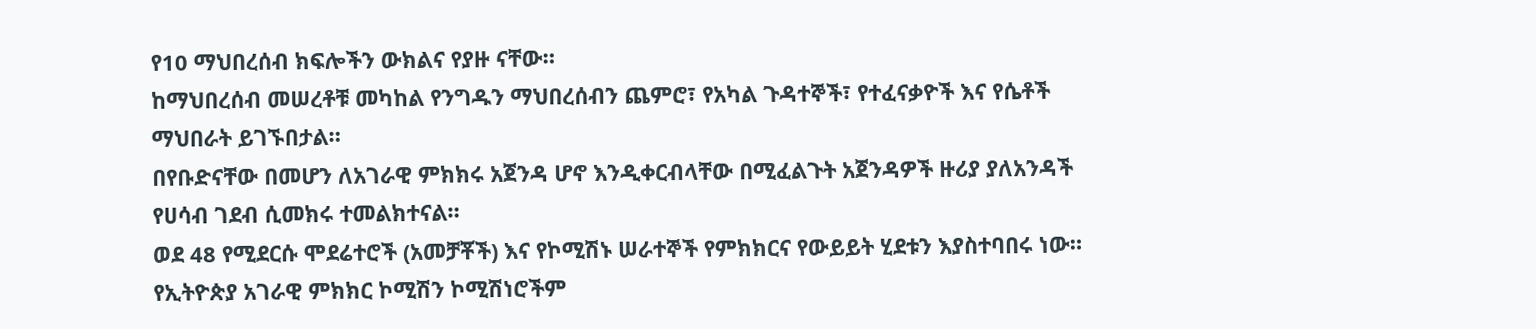የ10 ማህበረሰብ ክፍሎችን ውክልና የያዙ ናቸው።
ከማህበረሰብ መሠረቶቹ መካከል የንግዱን ማህበረሰብን ጨምሮ፣ የአካል ጉዳተኞች፣ የተፈናቃዮች እና የሴቶች ማህበራት ይገኙበታል።
በየቡድናቸው በመሆን ለአገራዊ ምክክሩ አጀንዳ ሆኖ እንዲቀርብላቸው በሚፈልጉት አጀንዳዎች ዙሪያ ያለአንዳች የሀሳብ ገደብ ሲመክሩ ተመልክተናል።
ወደ 48 የሚደርሱ ሞደሬተሮች (አመቻቾች) እና የኮሚሽኑ ሠራተኞች የምክክርና የውይይት ሂደቱን እያስተባበሩ ነው።
የኢትዮጵያ አገራዊ ምክክር ኮሚሽን ኮሚሽነሮችም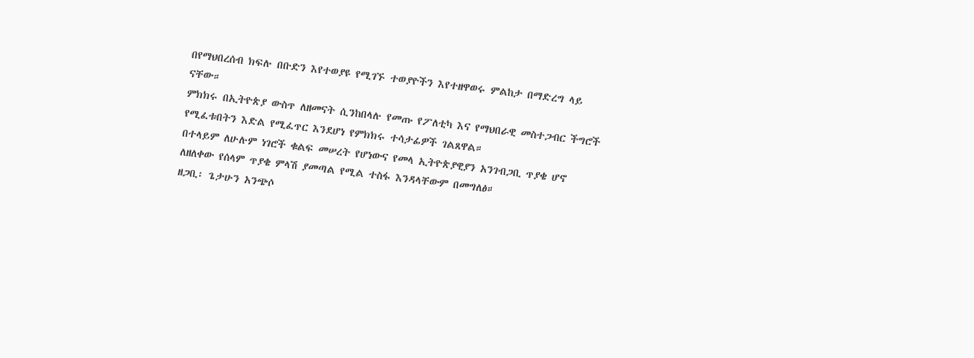በየማህበረሰብ ክፍሉ በቡድን እየተወያዩ የሚገኙ ተወያዮችን እየተዘዋወሩ ምልከታ በማድረግ ላይ ናቸው።
ምክክሩ በኢትዮጵያ ውስጥ ለዘመናት ሲንከበላሉ የመጡ የፖለቲካ እና የማህበራዊ መስተጋብር ችግሮች የሚፈቱበትን እድል የሚፈጥር እንደሆነ የምክክሩ ተሳታፊዎች ገልጸዋል።
በተላይም ለሁሉም ነገሮች ቁልፍ መሠረት የሆነውና የመላ ኢትዮጵያዊያን አንገብጋቢ ጥያቄ ሆኖ ለዘለቀው የሰላም ጥያቄ ምላሽ ያመጣል የሚል ተስፋ እንዳላቸውም በመግለፅ።
ዘጋቢ፡ ጌታሁን አንጭሶ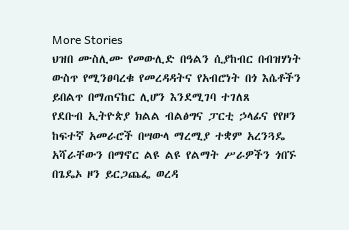More Stories
ህዝበ ሙስሊሙ የመውሊድ በዓልን ሲያከብር በብዝሃነት ውስጥ የሚንፀባረቁ የመረዳዳትና የአብሮነት በጎ እሴቶችን ይበልጥ በማጠናከር ሊሆን እንደሚገባ ተገለጸ
የደቡብ ኢትዮጵያ ክልል ብልፅግና ፓርቲ ኃላፊና የየዞን ከፍተኛ አመራሮች በሣውላ ማረሚያ ተቋም አረንጓዴ አሻራቸውን በማኖር ልዩ ልዩ የልማት ሥራዎችን ጎበኙ
በጌዴኦ ዞን ይርጋጨፌ ወረዳ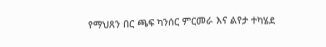የማህጸን በር ጫፍ ካንሰር ምርመራ እና ልየታ ተካሄደ